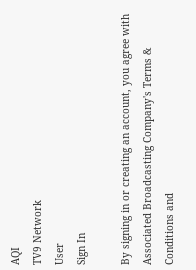AQI
TV9 Network
User
Sign In

By signing in or creating an account, you agree with Associated Broadcasting Company's Terms & Conditions and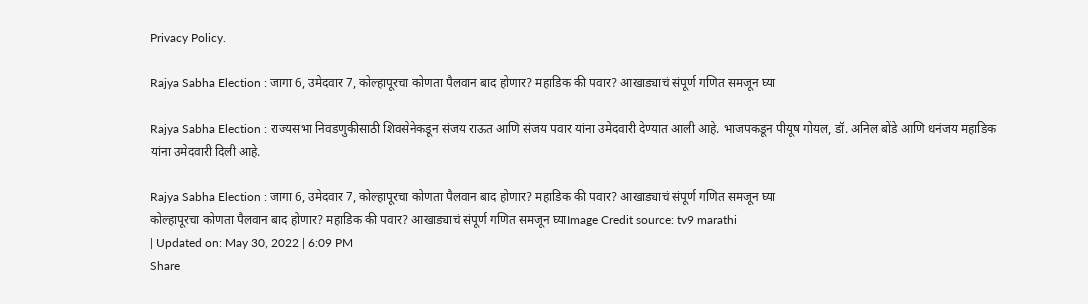Privacy Policy.

Rajya Sabha Election : जागा 6, उमेदवार 7, कोल्हापूरचा कोणता पैलवान बाद होणार? महाडिक की पवार? आखाड्याचं संपूर्ण गणित समजून घ्या

Rajya Sabha Election : राज्यसभा निवडणुकीसाठी शिवसेनेकडून संजय राऊत आणि संजय पवार यांना उमेदवारी देण्यात आली आहे. भाजपकडून पीयूष गोयल, डॉ. अनिल बोंडे आणि धनंजय महाडिक यांना उमेदवारी दिली आहे.

Rajya Sabha Election : जागा 6, उमेदवार 7, कोल्हापूरचा कोणता पैलवान बाद होणार? महाडिक की पवार? आखाड्याचं संपूर्ण गणित समजून घ्या
कोल्हापूरचा कोणता पैलवान बाद होणार? महाडिक की पवार? आखाड्याचं संपूर्ण गणित समजून घ्याImage Credit source: tv9 marathi
| Updated on: May 30, 2022 | 6:09 PM
Share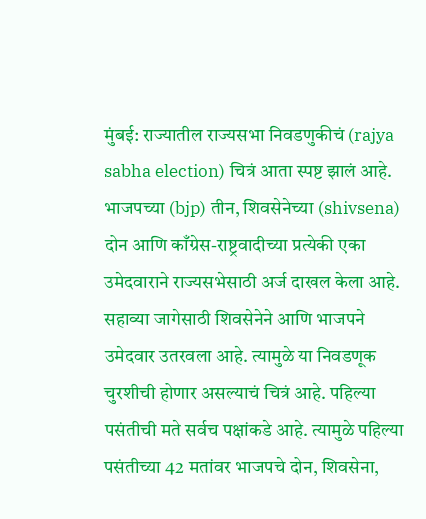मुंबई: राज्यातील राज्यसभा निवडणुकीचं (rajya sabha election) चित्रं आता स्पष्ट झालं आहे. भाजपच्या (bjp) तीन, शिवसेनेच्या (shivsena) दोन आणि काँग्रेस-राष्ट्रवादीच्या प्रत्येकी एका उमेदवाराने राज्यसभेसाठी अर्ज दाखल केला आहे. सहाव्या जागेसाठी शिवसेनेने आणि भाजपने उमेदवार उतरवला आहे. त्यामुळे या निवडणूक चुरशीची होणार असल्याचं चित्रं आहे. पहिल्या पसंतीची मते सर्वच पक्षांकडे आहे. त्यामुळे पहिल्या पसंतीच्या 42 मतांवर भाजपचे दोन, शिवसेना,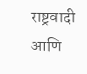राष्ट्रवादी आणि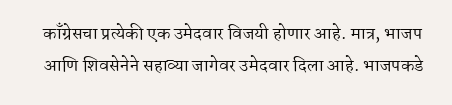काँग्रेसचा प्रत्येकी एक उमेदवार विजयी होणार आहे. मात्र, भाजप आणि शिवसेनेने सहाव्या जागेवर उमेदवार दिला आहे. भाजपकडे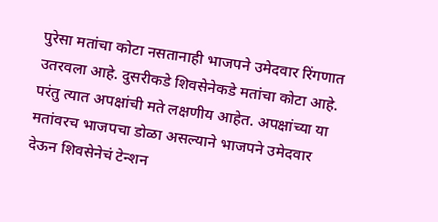पुरेसा मतांचा कोटा नसतानाही भाजपने उमेदवार रिंगणात उतरवला आहे. दुसरीकडे शिवसेनेकडे मतांचा कोटा आहे. परंतु त्यात अपक्षांची मते लक्षणीय आहेत. अपक्षांच्या या मतांवरच भाजपचा डोळा असल्याने भाजपने उमेदवार देऊन शिवसेनेचं टेन्शन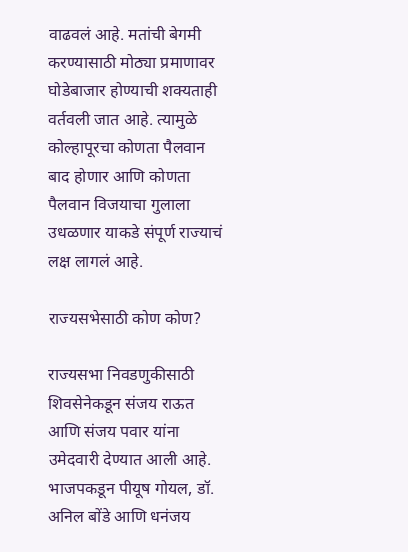वाढवलं आहे. मतांची बेगमी करण्यासाठी मोठ्या प्रमाणावर घोडेबाजार होण्याची शक्यताही वर्तवली जात आहे. त्यामुळे कोल्हापूरचा कोणता पैलवान बाद होणार आणि कोणता पैलवान विजयाचा गुलाला उधळणार याकडे संपूर्ण राज्याचं लक्ष लागलं आहे.

राज्यसभेसाठी कोण कोण?

राज्यसभा निवडणुकीसाठी शिवसेनेकडून संजय राऊत आणि संजय पवार यांना उमेदवारी देण्यात आली आहे. भाजपकडून पीयूष गोयल, डॉ. अनिल बोंडे आणि धनंजय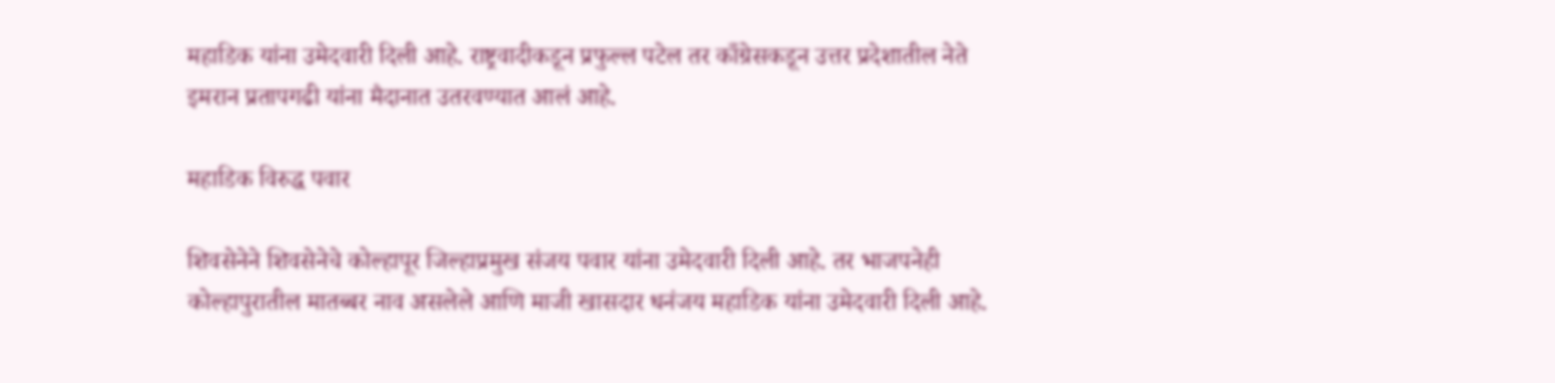महाडिक यांना उमेदवारी दिली आहे. राष्ट्रवादीकडून प्रफुल्ल पटेल तर काँग्रेसकडून उत्तर प्रदेशातील नेते इमरान प्रतापगढी यांना मैदानात उतरवण्यात आलं आहे.

महाडिक विरुद्ध पवार

शिवसेनेने शिवसेनेचे कोल्हापूर जिल्हाप्रमुख संजय पवार यांना उमेदवारी दिली आहे. तर भाजपनेही कोल्हापुरातील मातब्बर नाव असलेले आणि माजी खासदार धनंजय महाडिक यांना उमेदवारी दिली आहे.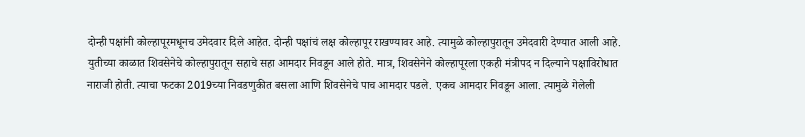दोन्ही पक्षांनी कोल्हापूरमधूनच उमेदवार दिले आहेत. दोन्ही पक्षांचं लक्ष कोल्हापूर राखण्यावर आहे. त्यामुळे कोल्हापुरातून उमेदवारी देण्यात आली आहे. युतीच्या काळात शिवसेनेचे कोल्हापुरातून सहाचे सहा आमदार निवडून आले होते. मात्र, शिवसेनेने कोल्हापूरला एकही मंत्रीपद न दिल्याने पक्षाविरोधात नाराजी होती. त्याचा फटका 2019च्या निवडणुकीत बसला आणि शिवसेनेचे पाच आमदार पडले. एकच आमदार निवडून आला. त्यामुळे गेलेली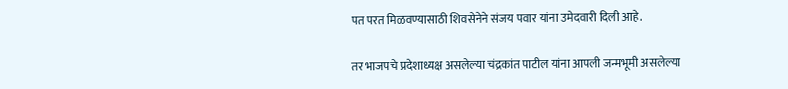पत परत मिळवण्यासाठी शिवसेनेने संजय पवार यांना उमेदवारी दिली आहे.

तर भाजपचे प्रदेशाध्यक्ष असलेल्या चंद्रकांत पाटील यांना आपली जन्मभूमी असलेल्या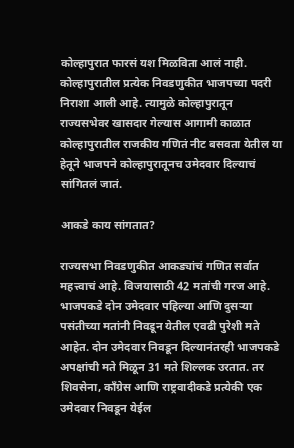कोल्हापुरात फारसं यश मिळविता आलं नाही. कोल्हापुरातील प्रत्येक निवडणुकीत भाजपच्या पदरी निराशा आली आहे. त्यामुळे कोल्हापुरातून राज्यसभेवर खासदार गेल्यास आगामी काळात कोल्हापुरातील राजकीय गणितं नीट बसवता येतील या हेतूने भाजपने कोल्हापुरातूनच उमेदवार दिल्याचं सांगितलं जातं.

आकडे काय सांगतात?

राज्यसभा निवडणुकीत आकड्यांचं गणित सर्वात महत्त्वाचं आहे. विजयासाठी 42 मतांची गरज आहे. भाजपकडे दोन उमेदवार पहिल्या आणि दुसऱ्या पसंतीच्या मतांनी निवडून येतील एवढी पुरेशी मते आहेत. दोन उमेदवार निवडून दिल्यानंतरही भाजपकडे अपक्षांची मते मिळून 31 मते शिल्लक उरतात. तर शिवसेना, काँग्रेस आणि राष्ट्रवादीकडे प्रत्येकी एक उमेदवार निवडून येईल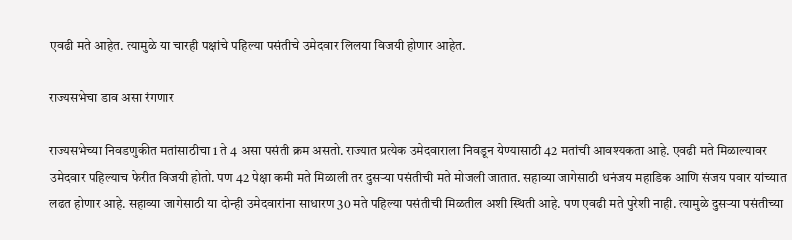एवढी मते आहेत. त्यामुळे या चारही पक्षांचे पहिल्या पसंतीचे उमेदवार लिलया विजयी होणार आहेत.

राज्यसभेचा डाव असा रंगणार

राज्यसभेच्या निवडणुकीत मतांसाठीचा 1 ते 4 असा पसंती क्रम असतो. राज्यात प्रत्येक उमेदवाराला निवडून येण्यासाठी 42 मतांची आवश्यकता आहे. एवढी मते मिळाल्यावर उमेदवार पहिल्याच फेरीत विजयी होतो. पण 42 पेक्षा कमी मते मिळाली तर दुसऱ्या पसंतीची मते मोजली जातात. सहाव्या जागेसाठी धनंजय महाडिक आणि संजय पवार यांच्यात लढत होणार आहे. सहाव्या जागेसाठी या दोन्ही उमेदवारांना साधारण 30 मते पहिल्या पसंतीची मिळतील अशी स्थिती आहे. पण एवढी मते पुरेशी नाही. त्यामुळे दुसऱ्या पसंतीच्या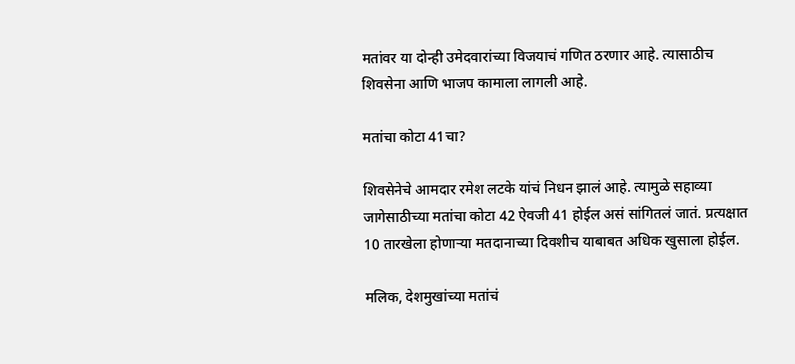मतांवर या दोन्ही उमेदवारांच्या विजयाचं गणित ठरणार आहे. त्यासाठीच शिवसेना आणि भाजप कामाला लागली आहे.

मतांचा कोटा 41चा?

शिवसेनेचे आमदार रमेश लटके यांचं निधन झालं आहे. त्यामुळे सहाव्या जागेसाठीच्या मतांचा कोटा 42 ऐवजी 41 होईल असं सांगितलं जातं. प्रत्यक्षात 10 तारखेला होणाऱ्या मतदानाच्या दिवशीच याबाबत अधिक खुसाला होईल.

मलिक, देशमुखांच्या मतांचं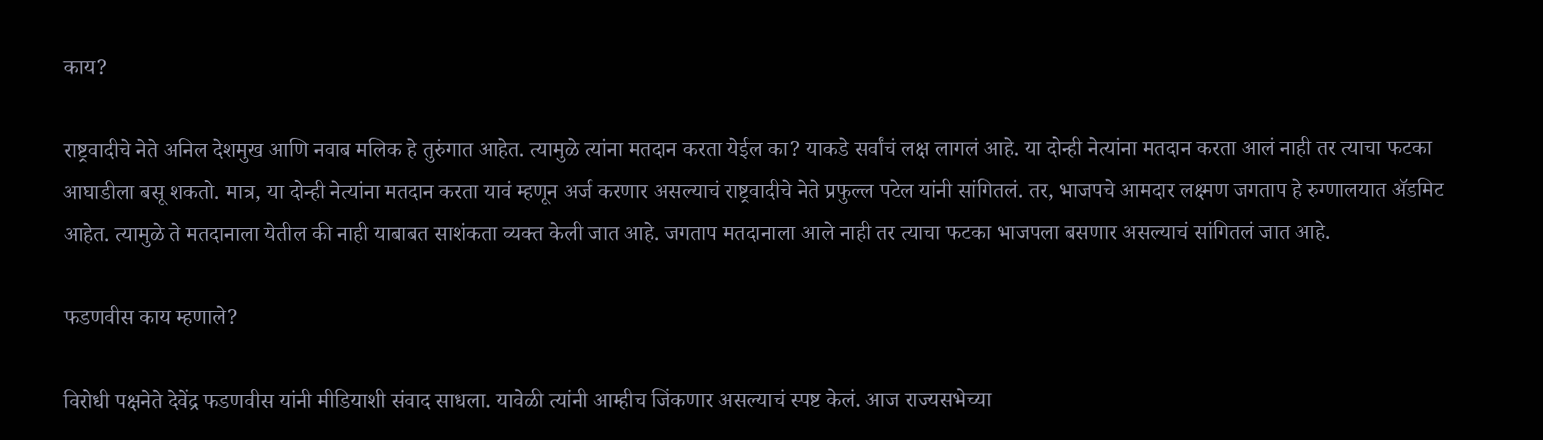काय?

राष्ट्रवादीचे नेते अनिल देशमुख आणि नवाब मलिक हे तुरुंगात आहेत. त्यामुळे त्यांना मतदान करता येईल का? याकडे सर्वांचं लक्ष लागलं आहे. या दोन्ही नेत्यांना मतदान करता आलं नाही तर त्याचा फटका आघाडीला बसू शकतो. मात्र, या दोन्ही नेत्यांना मतदान करता यावं म्हणून अर्ज करणार असल्याचं राष्ट्रवादीचे नेते प्रफुल्ल पटेल यांनी सांगितलं. तर, भाजपचे आमदार लक्ष्मण जगताप हे रुग्णालयात ॲडमिट आहेत. त्यामुळे ते मतदानाला येतील की नाही याबाबत साशंकता व्यक्त केली जात आहे. जगताप मतदानाला आले नाही तर त्याचा फटका भाजपला बसणार असल्याचं सांगितलं जात आहे.

फडणवीस काय म्हणाले?

विरोधी पक्षनेते देवेंद्र फडणवीस यांनी मीडियाशी संवाद साधला. यावेळी त्यांनी आम्हीच जिंकणार असल्याचं स्पष्ट केलं. आज राज्यसभेच्या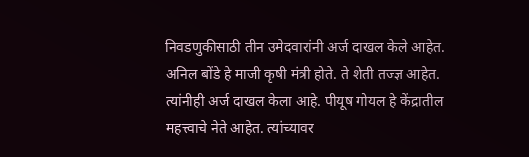निवडणुकीसाठी तीन उमेदवारांनी अर्ज दाखल केले आहेत. अनिल बोंडे हे माजी कृषी मंत्री होते. ते शेती तज्ज्ञ आहेत. त्यांनीही अर्ज दाखल केला आहे. पीयूष गोयल हे केंद्रातील महत्त्वाचे नेते आहेत. त्यांच्यावर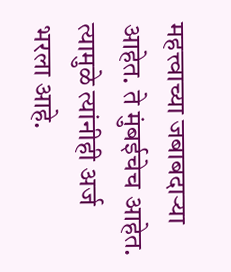महत्त्वाच्या जबाबदाऱ्या आहेत. ते मुंबईचेच आहेत. त्यामुळे त्यांनीही अर्ज भरला आहे.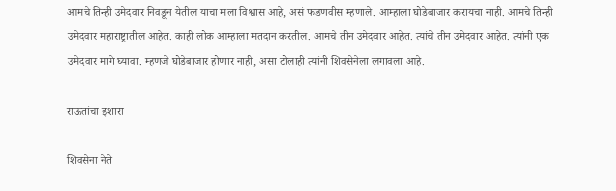आमचे तिन्ही उमेदवार निवडून येतील याचा मला विश्वास आहे, असं फडणवीस म्हणाले. आम्हाला घोडेबाजार करायचा नाही. आमचे तिन्ही उमेदवार महाराष्ट्रातील आहेत. काही लोक आम्हाला मतदान करतील. आमचे तीन उमेदवार आहेत. त्यांचे तीन उमेदवार आहेत. त्यांनी एक उमेदवार मागे घ्यावा. म्हणजे घोडेबाजार होणार नाही, असा टोलाही त्यांनी शिवसेनेला लगावला आहे.

राऊतांचा इशारा

शिवसेना नेते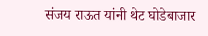संजय राऊत यांनी थेट घोडेबाजार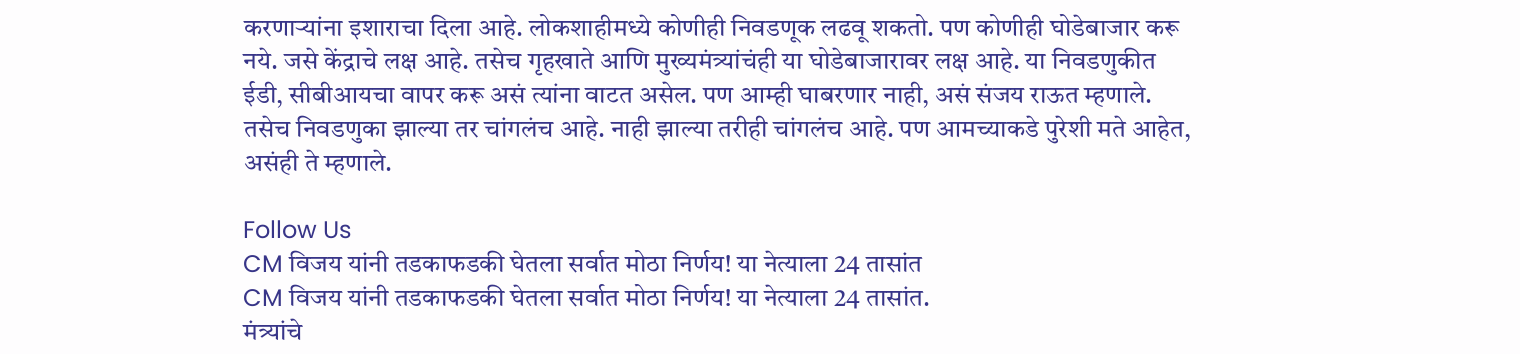करणाऱ्यांना इशाराचा दिला आहे. लोकशाहीमध्ये कोणीही निवडणूक लढवू शकतो. पण कोणीही घोडेबाजार करू नये. जसे केंद्राचे लक्ष आहे. तसेच गृहखाते आणि मुख्यमंत्र्यांचंही या घोडेबाजारावर लक्ष आहे. या निवडणुकीत ईडी, सीबीआयचा वापर करू असं त्यांना वाटत असेल. पण आम्ही घाबरणार नाही, असं संजय राऊत म्हणाले. तसेच निवडणुका झाल्या तर चांगलंच आहे. नाही झाल्या तरीही चांगलंच आहे. पण आमच्याकडे पुरेशी मते आहेत, असंही ते म्हणाले.

Follow Us
CM विजय यांनी तडकाफडकी घेतला सर्वात मोठा निर्णय! या नेत्याला 24 तासांत
CM विजय यांनी तडकाफडकी घेतला सर्वात मोठा निर्णय! या नेत्याला 24 तासांत.
मंत्र्यांचे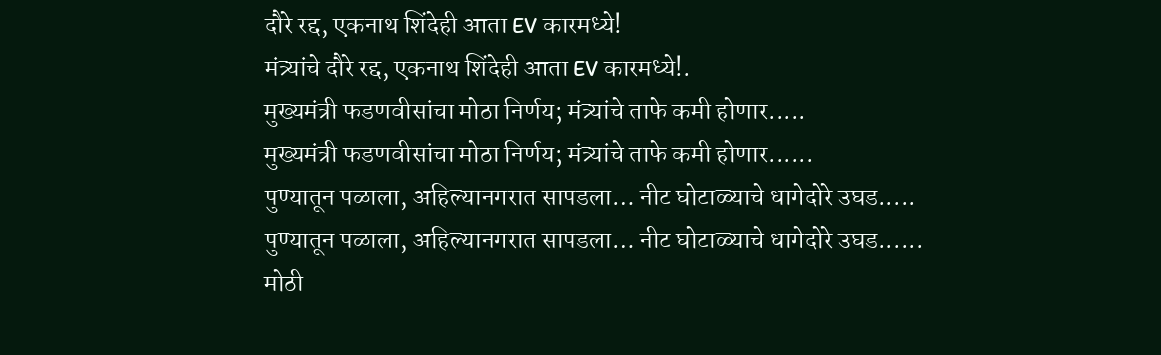दौरे रद्द, एकनाथ शिंदेही आता EV कारमध्ये!
मंत्र्यांचे दौरे रद्द, एकनाथ शिंदेही आता EV कारमध्ये!.
मुख्यमंत्री फडणवीसांचा मोठा निर्णय; मंत्र्यांचे ताफे कमी होणार.....
मुख्यमंत्री फडणवीसांचा मोठा निर्णय; मंत्र्यांचे ताफे कमी होणार......
पुण्यातून पळाला, अहिल्यानगरात सापडला… नीट घोटाळ्याचे धागेदोरे उघड.....
पुण्यातून पळाला, अहिल्यानगरात सापडला… नीट घोटाळ्याचे धागेदोरे उघड......
मोठी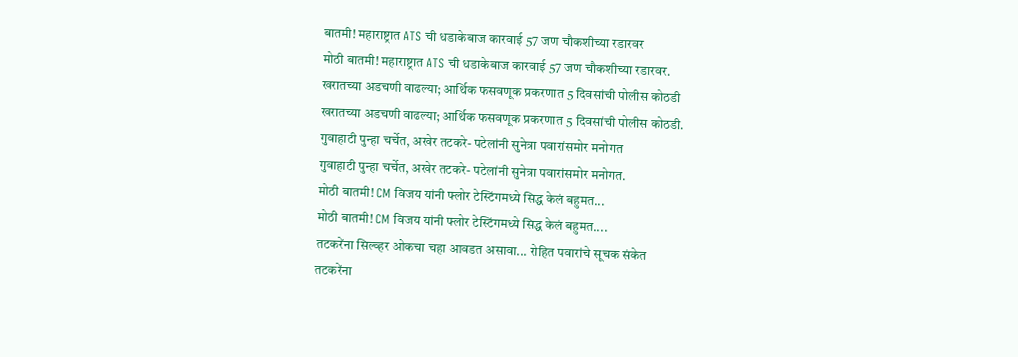बातमी! महाराष्ट्रात ATS ची धडाकेबाज कारवाई 57 जण चौकशीच्या रडारवर
मोठी बातमी! महाराष्ट्रात ATS ची धडाकेबाज कारवाई 57 जण चौकशीच्या रडारवर.
खरातच्या अडचणी वाढल्या; आर्थिक फसवणूक प्रकरणात 5 दिवसांची पोलीस कोठडी
खरातच्या अडचणी वाढल्या; आर्थिक फसवणूक प्रकरणात 5 दिवसांची पोलीस कोठडी.
गुवाहाटी पुन्हा चर्चेत, अखेर तटकरे- पटेलांनी सुनेत्रा पवारांसमोर मनोगत
गुवाहाटी पुन्हा चर्चेत, अखेर तटकरे- पटेलांनी सुनेत्रा पवारांसमोर मनोगत.
मोठी बातमी! CM विजय यांनी फ्लोर टेस्टिंगमध्ये सिद्ध केलं बहुमत...
मोठी बातमी! CM विजय यांनी फ्लोर टेस्टिंगमध्ये सिद्ध केलं बहुमत....
तटकरेंना सिल्व्हर ओकचा चहा आवडत असावा... रोहित पवारांचे सूचक संकेत
तटकरेंना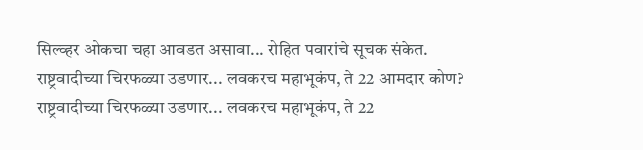सिल्व्हर ओकचा चहा आवडत असावा... रोहित पवारांचे सूचक संकेत.
राष्ट्रवादीच्या चिरफळ्या उडणार... लवकरच महाभूकंप, ते 22 आमदार कोण?
राष्ट्रवादीच्या चिरफळ्या उडणार... लवकरच महाभूकंप, ते 22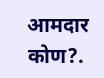आमदार कोण?.